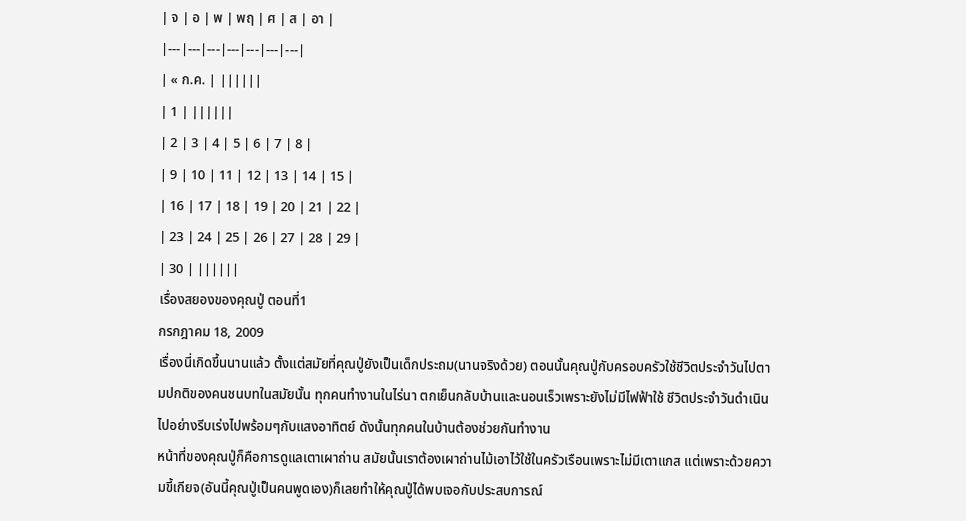| จ | อ | พ | พฤ | ศ | ส | อา |
|---|---|---|---|---|---|---|
| « ก.ค. | ||||||
| 1 | ||||||
| 2 | 3 | 4 | 5 | 6 | 7 | 8 |
| 9 | 10 | 11 | 12 | 13 | 14 | 15 |
| 16 | 17 | 18 | 19 | 20 | 21 | 22 |
| 23 | 24 | 25 | 26 | 27 | 28 | 29 |
| 30 | ||||||
เรื่องสยองของคุณปู่ ตอนที่1
กรกฎาคม 18, 2009
เรื่องนี่เกิดขึ้นนานแล้ว ตั้งแต่สมัยที่คุณปู่ยังเป็นเด็กประถม(นานจริงด้วย) ตอนนั้นคุณปู่กับครอบครัวใช้ชีวิตประจำวันไปตามปกติของคนชนบทในสมัยนั้น ทุกคนทำงานในไร่นา ตกเย็นกลับบ้านและนอนเร็วเพราะยังไม่มีไฟฟ้าใช้ ชีวิตประจำวันดำเนินไปอย่างรีบเร่งไปพร้อมๆกับแสงอาทิตย์ ดังนั้นทุกคนในบ้านต้องช่วยกันทำงาน
หน้าที่ของคุณปู่ก็คือการดูแลเตาเผาถ่าน สมัยนั้นเราต้องเผาถ่านไม้เอาไว้ใช้ในครัวเรือนเพราะไม่มีเตาแกส แต่เพราะด้วยความขี้เกียจ(อันนี้คุณปู่เป็นคนพูดเอง)ก็เลยทำให้คุณปู่ได้พบเจอกับประสบการณ์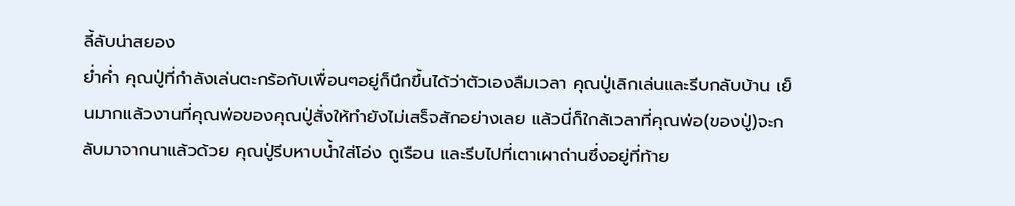ลี้ลับน่าสยอง
ย่ำค่ำ คุณปู่ที่กำลังเล่นตะกร้อกับเพื่อนๆอยู่ก็นึกขึ้นได้ว่าตัวเองลืมเวลา คุณปู่เลิกเล่นและรีบกลับบ้าน เย็นมากแล้วงานที่คุณพ่อของคุณปู่สั่งให้ทำยังไม่เสร็จสักอย่างเลย แล้วนี่ก็ใกล้เวลาที่คุณพ่อ(ของปู่)จะกลับมาจากนาแล้วด้วย คุณปู่รีบหาบน้ำใส่โอ่ง ถูเรือน และรีบไปที่เตาเผาถ่านซึ่งอยู่ที่ท้าย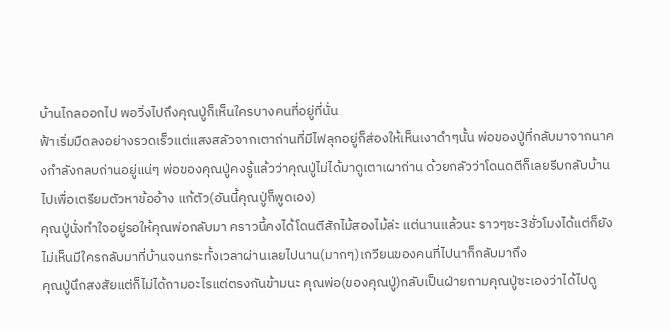บ้านไกลออกไป พอวิ่งไปถึงคุณปู่ก็เห็นใครบางคนที่อยู่ที่นั่น
ฟ้าเริ่มมืดลงอย่างรวดเร็วแต่แสงสลัวจากเตาถ่านที่มีไฟลุกอยู่ก็ส่องให้เห็นเงาดำๆนั้น พ่อของปู่ที่กลับมาจากนาคงกำลังกลบถ่านอยู่แน่ๆ พ่อของคุณปู่คงรู้แล้วว่าคุณปู่ไม่ได้มาดูเตาเผาถ่าน ด้วยกลัวว่าโดนดตีก็เลยรีบกลับบ้านไปเพื่อเตรียมตัวหาข้ออ้าง แก้ตัว(อันนี้คุณปู่ก็พูดเอง)
คุณปู่นั่งทำใจอยู่รอให้คุณพ่อกลับมา คราวนี้คงได้โดนตีสักไม้สองไม้ล่ะ แต่นานแล้วนะ ราวๆซะ3ชั่วโมงได้แต่ก็ยังไม่เห็นมีใครกลับมาที่บ้านจนกระทั้งเวลาผ่านเลยไปนาน(มากๆ)เกวียนของคนที่ไปนาก็กลับมาถึง
คุณปู่นึกสงสัยแต่ก็ไม่ได้ถามอะไรแต่ตรงกันข้ามนะ คุณพ่อ(ของคุณปู่)กลับเป็นฝ่ายถามคุณปู่ซะเองว่าได้ไปดู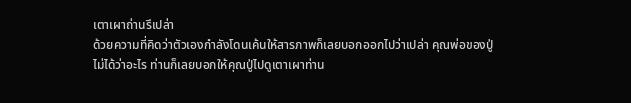เตาเผาถ่านรึเปล่า
ด้วยความที่คิดว่าตัวเองกำลังโดนเค้นให้สารภาพก็เลยบอกออกไปว่าเปล่า คุณพ่อของปู่ไม่ได้ว่าอะไร ท่านก็เลยบอกให้คุณปู่ไปดูเตาเผาท่าน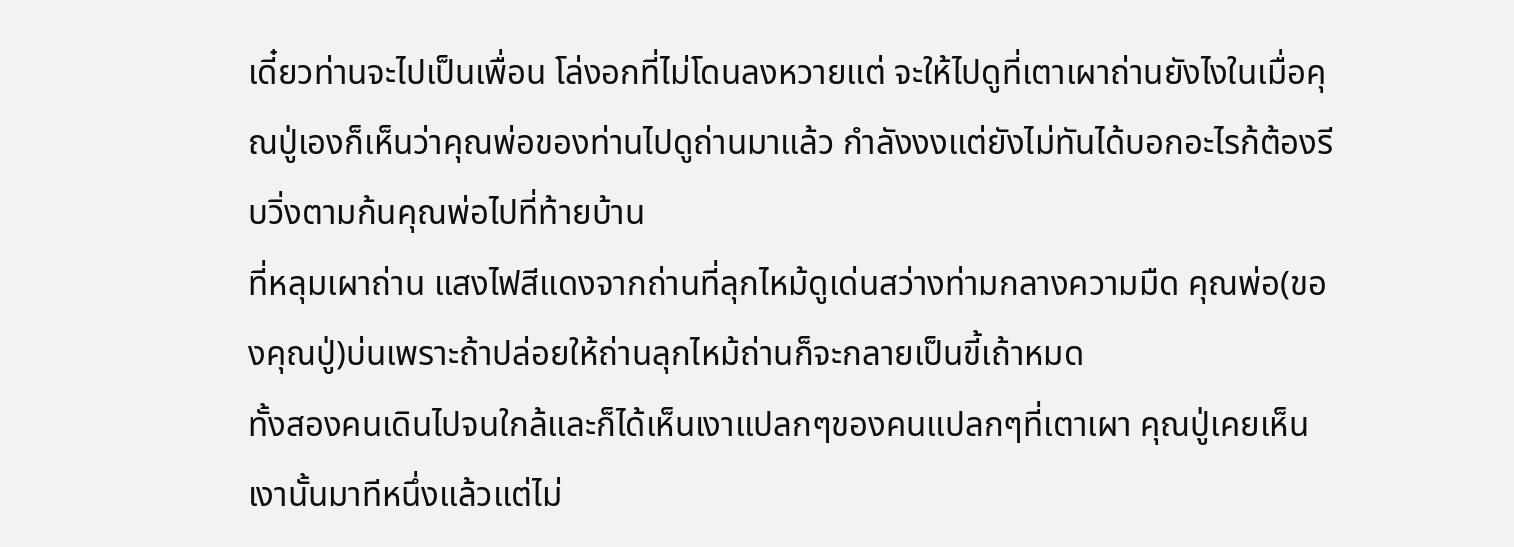เดี๋ยวท่านจะไปเป็นเพื่อน โล่งอกที่ไม่โดนลงหวายแต่ จะให้ไปดูที่เตาเผาถ่านยังไงในเมื่อคุณปู่เองก็เห็นว่าคุณพ่อของท่านไปดูถ่านมาแล้ว กำลังงงแต่ยังไม่ทันได้บอกอะไรก้ต้องรีบวิ่งตามก้นคุณพ่อไปที่ท้ายบ้าน
ที่หลุมเผาถ่าน แสงไฟสีแดงจากถ่านที่ลุกไหม้ดูเด่นสว่างท่ามกลางความมืด คุณพ่อ(ของคุณปู่)บ่นเพราะถ้าปล่อยให้ถ่านลุกไหม้ถ่านก็จะกลายเป็นขี้เถ้าหมด
ทั้งสองคนเดินไปจนใกล้และก็ได้เห็นเงาแปลกๆของคนแปลกๆที่เตาเผา คุณปู่เคยเห็นเงานั้นมาทีหนึ่งแล้วแต่ไม่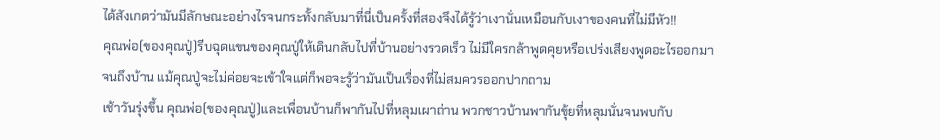ได้สังเกตว่ามันมีลักษณะอย่างไรจนกระทั้งกลับมาที่นี่เป็นครั้งที่สองจึงได้รู้ว่าเงานั่นเหมือนกับเงาของคนที่ไม่มีหัว!!
คุณพ่อ(ของคุณปู่)รีบฉุดแขนของคุณปู่ให้เดินกลับไปที่บ้านอย่างรวดเร็ว ไม่มีใครกล้าพูดคุยหรือเปร่งเสียงพูดอะไรออกมาจนถึงบ้าน แม้คุณปู่จะไม่ค่อยจะเข้าใจแต่ก็พอจะรู้ว่ามันเป็นเรื่องที่ไม่สมควรออกปากถาม
เช้าวันรุ่งขึ้น คุณพ่อ(ของคุณปู่)และเพื่อนบ้านก็พากันไปที่หลุมเผาถ่าน พวกชาวบ้านพากันขุ้ยที่หลุมนั่นจนพบกับ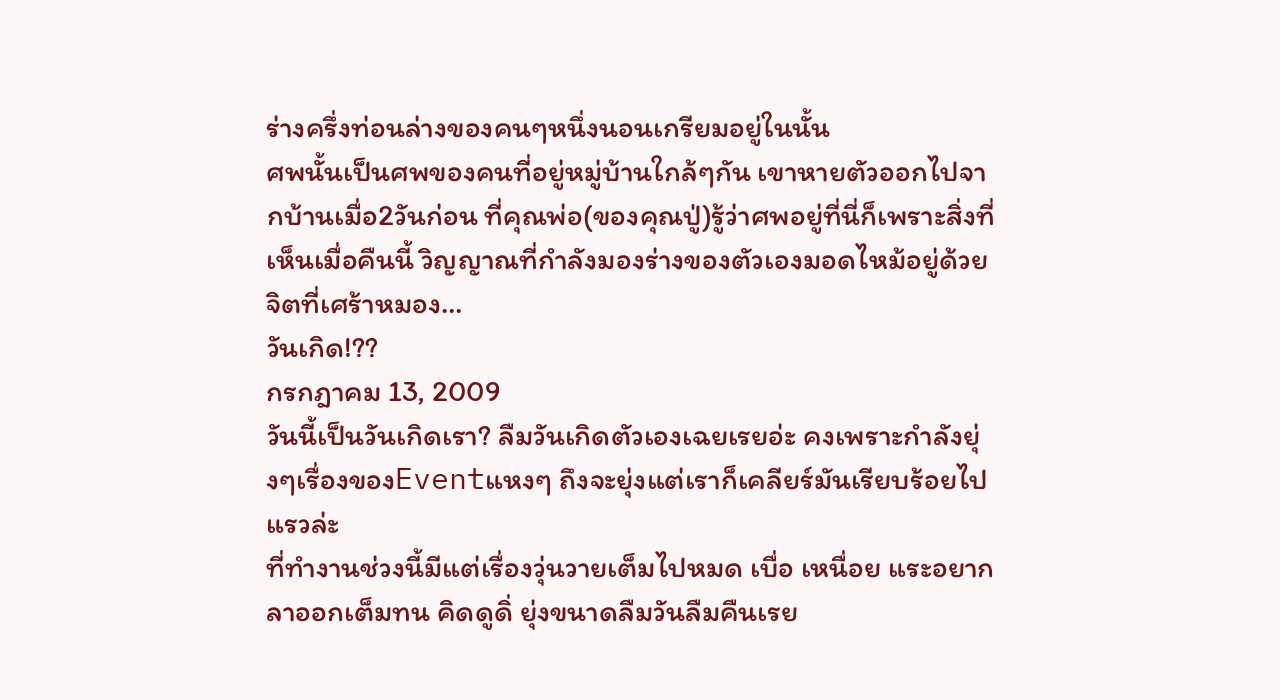ร่างครึ่งท่อนล่างของคนๆหนึ่งนอนเกรียมอยู่ในนั้น
ศพนั้นเป็นศพของคนที่อยู่หมู่บ้านใกล้ๆกัน เขาหายตัวออกไปจากบ้านเมื่อ2วันก่อน ที่คุณพ่อ(ของคุณปู่)รู้ว่าศพอยู่ที่นี่ก็เพราะสิ่งที่เห็นเมื่อคืนนี้ วิญญาณที่กำลังมองร่างของตัวเองมอดไหม้อยู่ด้วยจิตที่เศร้าหมอง…
วันเกิด!??
กรกฎาคม 13, 2009
วันนี้เป็นวันเกิดเรา? ลืมวันเกิดตัวเองเฉยเรยอ่ะ คงเพราะกำลังยุ่งๆเรื่องของEventแหงๆ ถึงจะยุ่งแต่เราก็เคลียร์มันเรียบร้อยไปแรวล่ะ
ที่ทำงานช่วงนี้มีแต่เรื่องวุ่นวายเต็มไปหมด เบื่อ เหนื่อย แระอยากลาออกเต็มทน คิดดูดิ่ ยุ่งขนาดลืมวันลืมคืนเรย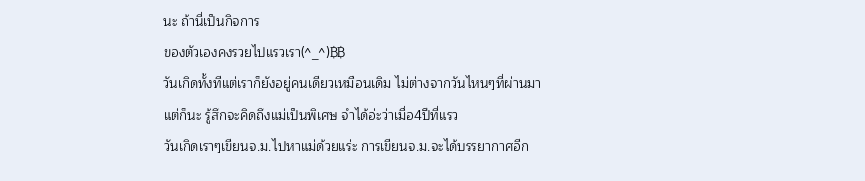นะ ถ้านี่เป็นกิจการ
ของตัวเองคงรวยไปแรวเรา(^_^)฿฿
วันเกิดทั้งทีแต่เราก็ยังอยู่คนเดียวเหมือนเดิม ไม่ต่างจากวันไหนๆที่ผ่านมา แต่ก็นะ รู้สึกจะคิดถึงแม่เป็นพิเศษ จำได้อ่ะว่าเมื่อ4ปีที่แรว
วันเกิดเราๆเขียนจ.ม.ไปหาแม่ด้วยแร่ะ การเขียนจ.ม.จะได้บรรยากาศอีก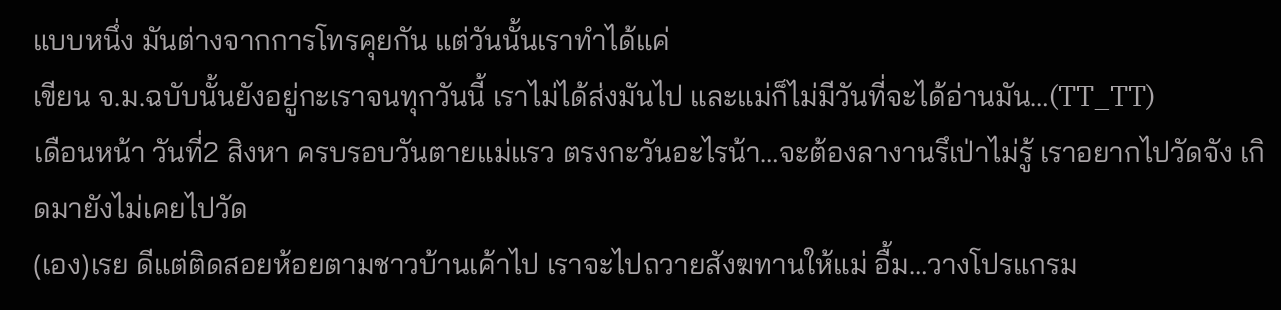แบบหนึ่ง มันต่างจากการโทรคุยกัน แต่วันนั้นเราทำได้แค่
เขียน จ.ม.ฉบับนั้นยังอยู่กะเราจนทุกวันนี้ เราไม่ได้ส่งมันไป และแม่ก็ไม่มีวันที่จะได้อ่านมัน…(TT_TT)
เดือนหน้า วันที่2 สิงหา ครบรอบวันตายแม่แรว ตรงกะวันอะไรน้า…จะต้องลางานรึเป่าไม่รู้ เราอยากไปวัดจัง เกิดมายังไม่เคยไปวัด
(เอง)เรย ดีแต่ติดสอยห้อยตามชาวบ้านเค้าไป เราจะไปถวายสังฆทานให้แม่ อื้ม…วางโปรแกรม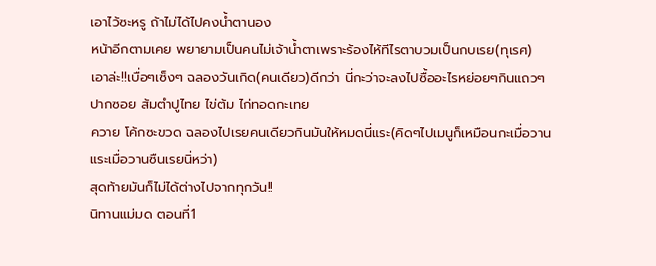เอาไว้ซะหรู ถ้าไม่ได้ไปคงน้ำตานอง
หน้าอีกตามเคย พยายามเป็นคนไม่เจ้าน้ำตาเพราะร้องไห้ทีไรตาบวมเป็นกบเรย(ทุเรศ)
เอาล่ะ!!เบื่อๆเซ็งๆ ฉลองวันเกิด(คนเดียว)ดีกว่า นี่กะว่าจะลงไปซื้ออะไรหย่อยๆกินแถวๆปากซอย ส้มตำปูไทย ไข่ต้ม ไก่ทอดกะเทย
ควาย โค้กซะขวด ฉลองไปเรยคนเดียวกินมันให้หมดนี่แระ(คิดๆไปเมนูก็เหมือนกะเมื่อวานแระเมื่อวานซืนเรยนิ่หว่า)
สุดท้ายมันก็ไม่ได้ต่างไปจากทุกวัน!!
นิทานแม่มด ตอนที่1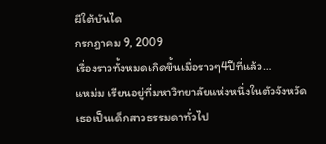ผีใต้บันได
กรกฎาคม 9, 2009
เรื่องราวทั้งหมดเกิดขึ้นเมื่อราวๆ4ปีที่แล้ว…
แหม่ม เรียนอยู่ที่มหาวิทยาลัยแห่งหนึ่งในตัวจังหวัด เธอเป็นเด็กสาวธรรมดาทั่วไป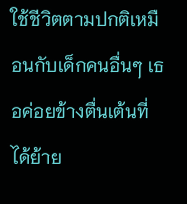ใช้ชีวิตตามปกติเหมือนกับเด็กคนอื่นๆ เธอค่อยข้างตื่นเต้นที่ได้ย้าย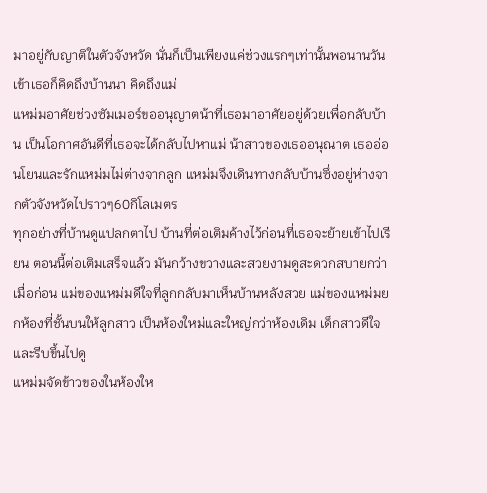มาอยู่กับญาติในตัวจังหวัด นั่นก็เป็นเพียงแค่ช่วงแรกๆเท่านั้นพอนานวันเข้าเธอก็คิดถึงบ้านนา คิดถึงแม่
แหม่มอาศัยช่วงซัมเมอร์ขออนุญาตน้าที่เธอมาอาศัยอยู่ด้วยเพื่อกลับบ้าน เป็นโอกาศอันดีที่เธอจะได้กลับไปหาแม่ น้าสาวของเธออนุณาต เธออ่อนโยนและรักแหม่มไม่ต่างจากลูก แหม่มจึงเดินทางกลับบ้านซึ่งอยู่ห่างจากตัวจังหวัดไปราวๆ60กิโลเมตร
ทุกอย่างที่บ้านดูแปลกตาไป บ้านที่ต่อเติมค้างไว้ก่อนที่เธอจะย้ายเข้าไปเรียน ตอนนี้ต่อเติมเสร็จแล้ว มันกว้างขวางและสวยงามดูสะดวกสบายกว่าเมื่อก่อน แม่ของแหม่มดีใจที่ลูกกลับมาเห็นบ้านหลังสวย แม่ของแหม่มยกห้องที่ชั้นบนให้ลูกสาว เป็นห้องใหม่และใหญ่กว่าห้องเดิม เด็กสาวดีใจและรีบขึ้นไปดู
แหม่มจัดข้าวของในห้องให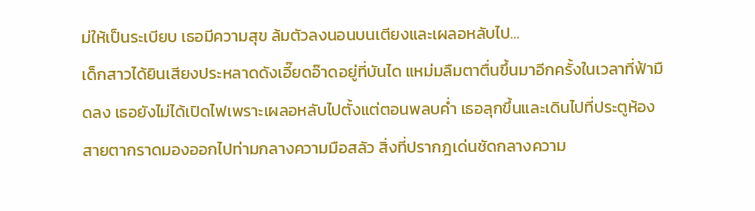ม่ให้เป็นระเบียบ เธอมีความสุข ล้มตัวลงนอนบนเตียงและเผลอหลับไป…
เด็กสาวได้ยินเสียงประหลาดดังเอี๊ยดอ๊าดอยู่ที่บันได แหม่มลืมตาตื่นขึ้นมาอีกครั้งในเวลาที่ฟ้ามืดลง เธอยังไม่ได้เปิดไฟเพราะเผลอหลับไปตั้งแต่ตอนพลบค่ำ เธอลุกขึ้นและเดินไปที่ประตูห้อง สายตากราดมองออกไปท่ามกลางความมือสลัว สิ่งที่ปรากฎเด่นชัดกลางความ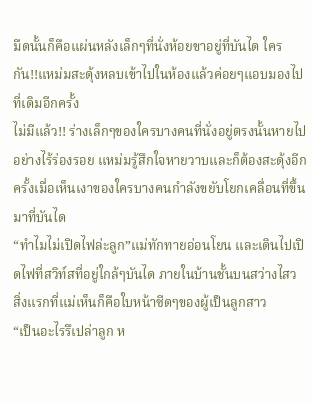มืดนั้นก็คือแผ่นหลังเล็กๆที่นั่งห้อยขาอยู่ที่บันได ใครกัน!!แหม่มสะดุ้งหลบเข้าไปในห้องแล้วค่อยๆแอบมองไปที่เดิมอีกครั้ง
ไม่มีแล้ว!! ร่างเล็กๆของใครบางคนที่นั่งอยู่ตรงนั้นหายไปอย่างไร้ร่องรอย แหม่มรู้สึกใจหายวาบและก็ต้องสะดุ้งอีกครั้งเมื่อเห็นเงาของใครบางคนกำลังขยับโยกเคลื่อนที่ขึ้นมาที่บันได
“ทำไมไม่เปิดไฟล่ะลูก”แม่ทักทายอ่อนโยน และเดินไปเปิดไฟที่สวิท์สที่อยู่ใกล้ๆบันได ภายในบ้านชั้นบนสว่างไสว สิ่งแรกที่แม่เห็นก็คือใบหน้าซีดๆของผู้เป็นลูกสาว
“เป็นอะไรรึเปล่าลูก ห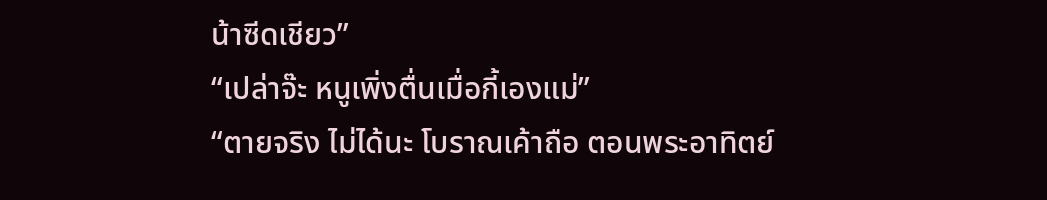น้าซีดเชียว”
“เปล่าจ๊ะ หนูเพิ่งตื่นเมื่อกี้เองแม่”
“ตายจริง ไม่ได้นะ โบราณเค้าถือ ตอนพระอาทิตย์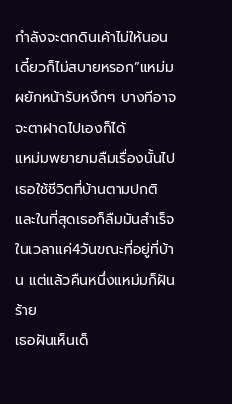กำลังจะตกดินเค้าไม่ให้นอน เดี๋ยวก็ไม่สบายหรอก”แหม่มผยักหน้ารับหงึกๆ บางทีอาจจะตาฝาดไปเองก็ได้
แหม่มพยายามลืมเรื่องนั้นไป เธอใช้ชีวิตที่บ้านตามปกติ และในที่สุดเธอก็ลืมมันสำเร็จในเวลาแค่4วันขณะที่อยู่ที่บ้าน แต่แล้วคืนหนึ่งแหม่มก็ฝันร้าย
เธอฝันเห็นเด็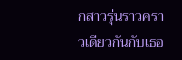กสาวรุ่นราวคราวเดียวกันกับเธอ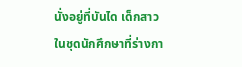นั่งอยู่ที่บันได เด็กสาวในชุดนักศึกษาที่ร่างกา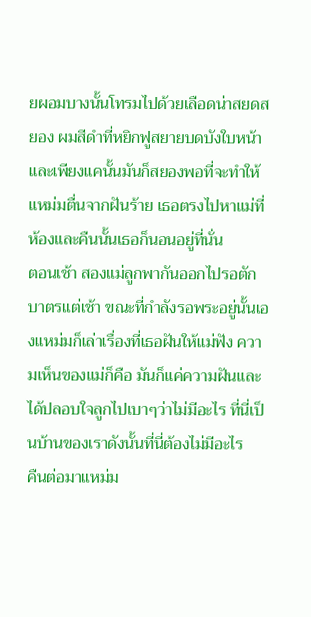ยผอมบางนั้นโทรมไปด้วยเลือดน่าสยดสยอง ผมสีดำที่หยิกฟูสยายบดบังใบหน้าและเพียงแคนั้นมันก็สยองพอที่จะทำให้แหม่มตื่นจากฝันร้าย เธอตรงไปหาแม่ที่ห้องและคืนนั้นเธอก็นอนอยู่ที่นั่น
ตอนเช้า สองแม่ลูกพากันออกไปรอตักบาตรแต่เช้า ขณะที่กำลังรอพระอยู่นั้นเองแหม่มก็เล่าเรื่องที่เธอฝันให้แม่ฟัง ความเห็นของแม่ก็คือ มันก็แค่ความฝันและได้ปลอบใจลูกไปเบาๆว่าไม่มีอะไร ที่นี่เป็นบ้านของเราดังนั้นที่นี่ต้องไม่มีอะไร
คืนต่อมาแหม่ม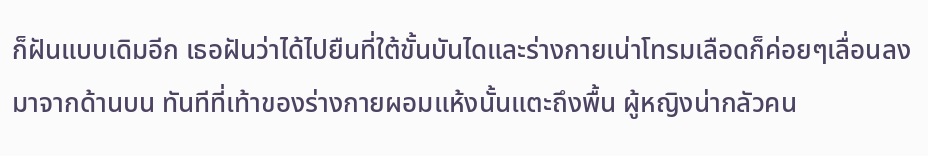ก็ฝันแบบเดิมอีก เธอฝันว่าได้ไปยืนที่ใต้ขั้นบันไดและร่างกายเน่าโทรมเลือดก็ค่อยๆเลื่อนลงมาจากด้านบน ทันทีที่เท้าของร่างกายผอมแห้งนั้นแตะถึงพื้น ผู้หญิงน่ากลัวคน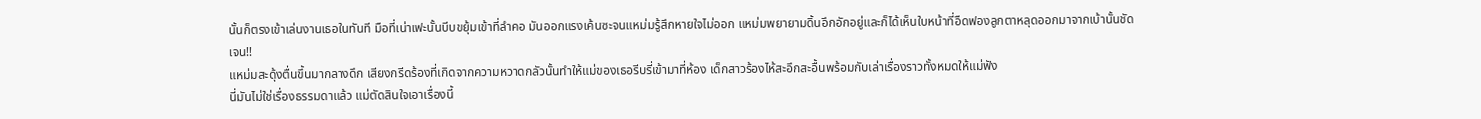นั้นก็ตรงเข้าเล่นงานเธอในทันที มือที่เน่าเฟะนั้นบีบขยุ้มเข้าที่ลำคอ มันออกแรงเค้นซะจนแหม่มรู้สึกหายใจไม่ออก แหม่มพยายามดิ้นอึกอักอยู่และก็ได้เห็นใบหน้าที่อืดฟองลูกตาหลุดออกมาจากเบ้านั้นชัดเจน!!
แหม่มสะดุ้งตื่นขึ้นมากลางดึก เสียงกรีดร้องที่เกิดจากความหวาดกลัวนั้นทำให้แม่ของเธอรีบรี่เข้ามาที่ห้อง เด็กสาวร้องไห้สะอึกสะอื้นพร้อมกับเล่าเรื่องราวทั้งหมดให้แม่ฟัง
นี่มันไม่ใช่เรื่องธรรมดาแล้ว แม่ตัดสินใจเอาเรื่องนี้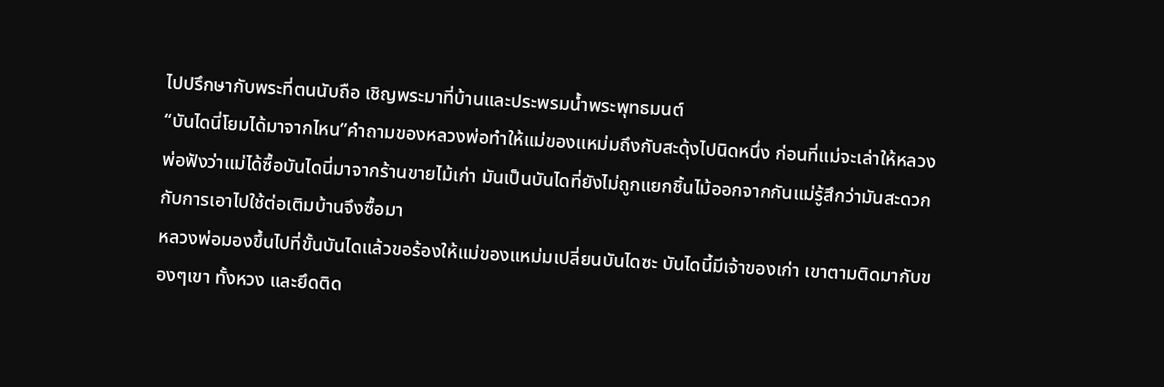ไปปรึกษากับพระที่ตนนับถือ เชิญพระมาที่บ้านและประพรมน้ำพระพุทธมนต์
“บันไดนี่โยมได้มาจากไหน”คำถามของหลวงพ่อทำให้แม่ของแหม่มถึงกับสะดุ้งไปนิดหนึ่ง ก่อนที่แม่จะเล่าให้หลวงพ่อฟังว่าแม่ได้ซื้อบันไดนี่มาจากร้านขายไม้เก่า มันเป็นบันไดที่ยังไม่ถูกแยกชิ้นไม้ออกจากกันแม่รู้สึกว่ามันสะดวกกับการเอาไปใช้ต่อเติมบ้านจึงซื้อมา
หลวงพ่อมองขึ้นไปที่ขั้นบันไดแล้วขอร้องให้แม่ของแหม่มเปลี่ยนบันไดซะ บันไดนี้มีเจ้าของเก่า เขาตามติดมากับของๆเขา ทั้งหวง และยึดติด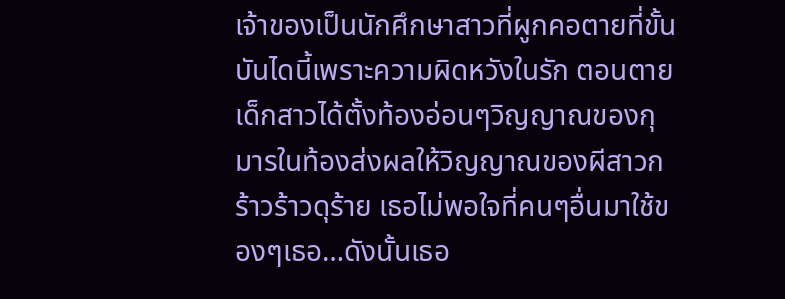เจ้าของเป็นนักศึกษาสาวที่ผูกคอตายที่ขั้นบันไดนี้เพราะความผิดหวังในรัก ตอนตาย เด็กสาวได้ตั้งท้องอ่อนๆวิญญาณของกุมารในท้องส่งผลให้วิญญาณของผีสาวกร้าวร้าวดุร้าย เธอไม่พอใจที่คนๆอื่นมาใช้ของๆเธอ…ดังนั้นเธอ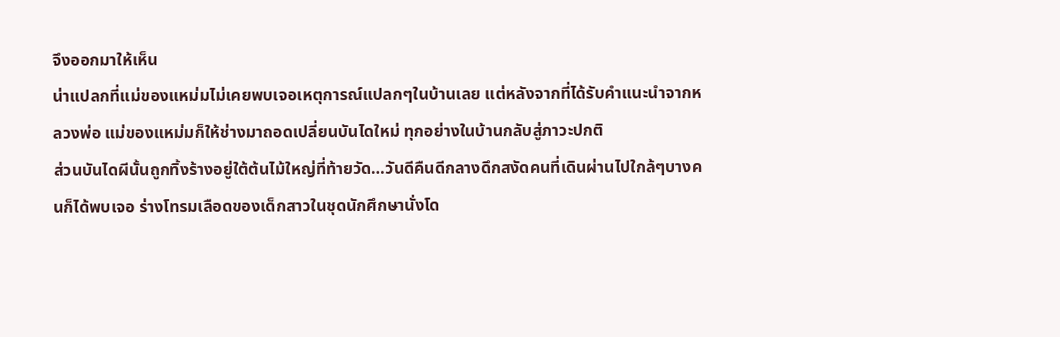จึงออกมาให้เห็น
น่าแปลกที่แม่ของแหม่มไม่เคยพบเจอเหตุการณ์แปลกๆในบ้านเลย แต่หลังจากที่ได้รับคำแนะนำจากหลวงพ่อ แม่ของแหม่มก็ให้ช่างมาถอดเปลี่ยนบันไดใหม่ ทุกอย่างในบ้านกลับสู่ภาวะปกติ
ส่วนบันไดผีนั้นถูกทิ้งร้างอยู่ใต้ต้นไม้ใหญ่ที่ท้ายวัด…วันดีคืนดีกลางดึกสงัดคนที่เดินผ่านไปใกล้ๆบางคนก็ได้พบเจอ ร่างโทรมเลือดของเด็กสาวในชุดนักศึกษานั่งโด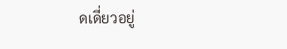ดเดี่ยวอยู่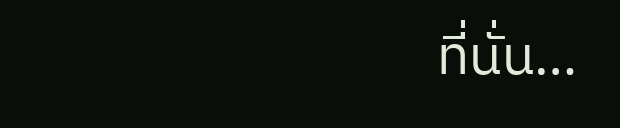ที่นั่น…